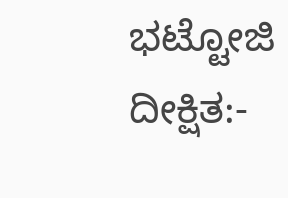ಭಟ್ಟೋಜಿ ದೀಕ್ಷಿತ:-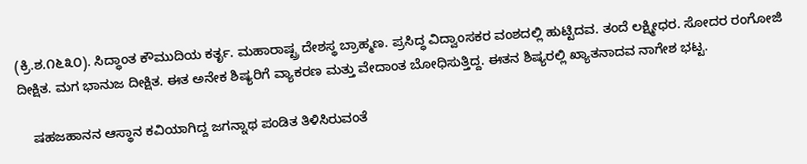(ಕ್ರಿ.ಶ.೧೬೩೦). ಸಿದ್ಧಾಂತ ಕೌಮುದಿಯ ಕರ್ತೃ. ಮಹಾರಾಷ್ಟ್ರ ದೇಶಸ್ಥ ಬ್ರಾಹ್ಮಣ. ಪ್ರಸಿದ್ಧ ವಿದ್ವಾಂಸಕರ ವಂಶದಲ್ಲಿ ಹುಟ್ಟಿದವ. ತಂದೆ ಲಕ್ಷ್ಮೀಧರ. ಸೋದರ ರಂಗೋಜಿ ದೀಕ್ಷಿತ. ಮಗ ಭಾನುಜ ದೀಕ್ಷಿತ. ಈತ ಅನೇಕ ಶಿಷ್ಯರಿಗೆ ವ್ಯಾಕರಣ ಮತ್ತು ವೇದಾಂತ ಬೋಧಿಸುತ್ತಿದ್ದ. ಈತನ ಶಿಷ್ಯರಲ್ಲಿ ಖ್ಯಾತನಾದವ ನಾಗೇಶ ಭಟ್ಟ.

    ಷಹಜಹಾನನ ಆಸ್ಥಾನ ಕವಿಯಾಗಿದ್ದ ಜಗನ್ನಾಥ ಪಂಡಿತ ತಿಳಿಸಿರುವಂತೆ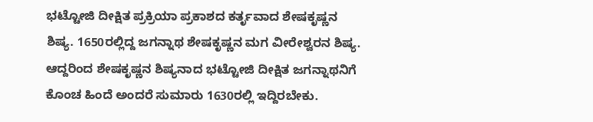ಭಟ್ಟೋಜಿ ದೀಕ್ಷಿತ ಪ್ರಕ್ರಿಯಾ ಪ್ರಕಾಶದ ಕರ್ತೃವಾದ ಶೇಷಕೃಷ್ಣನ ಶಿಷ್ಯ. 1650ರಲ್ಲಿದ್ದ ಜಗನ್ನಾಥ ಶೇಷಕೃಷ್ಣನ ಮಗ ವೀರೇಶ್ವರನ ಶಿಷ್ಯ. ಆದ್ದರಿಂದ ಶೇಷಕೃಷ್ಣನ ಶಿಷ್ಯನಾದ ಭಟ್ಟೋಜಿ ದೀಕ್ಷಿತ ಜಗನ್ನಾಥನಿಗೆ ಕೊಂಚ ಹಿಂದೆ ಅಂದರೆ ಸುಮಾರು 1630ರಲ್ಲಿ ಇದ್ದಿರಬೇಕು.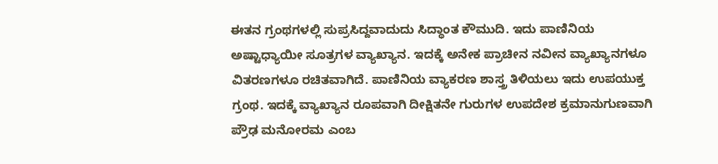ಈತನ ಗ್ರಂಥಗಳಲ್ಲಿ ಸುಪ್ರಸಿದ್ದವಾದುದು ಸಿದ್ಧಾಂತ ಕೌಮುದಿ. ಇದು ಪಾಣಿನಿಯ ಅಷ್ಟಾಧ್ಯಾಯೀ ಸೂತ್ರಗಳ ವ್ಯಾಖ್ಯಾನ. ಇದಕ್ಕೆ ಅನೇಕ ಪ್ರಾಚೀನ ನವೀನ ವ್ಯಾಖ್ಯಾನಗಳೂ ವಿತರಣಗಳೂ ರಚಿತವಾಗಿದೆ. ಪಾಣಿನಿಯ ವ್ಯಾಕರಣ ಶಾಸ್ತ್ರ ತಿಳಿಯಲು ಇದು ಉಪಯುಕ್ತ ಗ್ರಂಥ. ಇದಕ್ಕೆ ವ್ಯಾಖ್ಯಾನ ರೂಪವಾಗಿ ದೀಕ್ಷಿತನೇ ಗುರುಗಳ ಉಪದೇಶ ಕ್ರಮಾನುಗುಣವಾಗಿ ಪ್ರೌಢ ಮನೋರಮ ಎಂಬ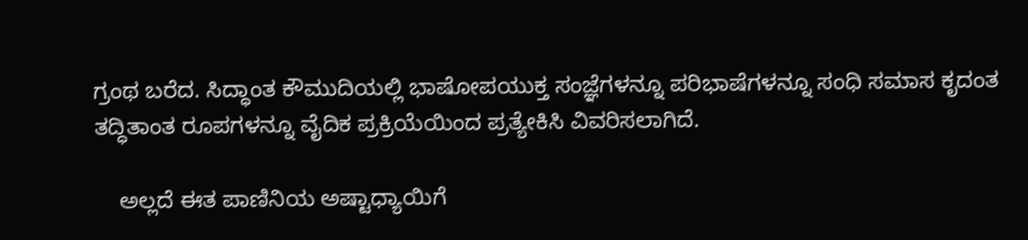ಗ್ರಂಥ ಬರೆದ. ಸಿದ್ಧಾಂತ ಕೌಮುದಿಯಲ್ಲಿ ಭಾಷೋಪಯುಕ್ತ ಸಂಜ್ಞೆಗಳನ್ನೂ ಪರಿಭಾಷೆಗಳನ್ನೂ ಸಂಧಿ ಸಮಾಸ ಕೃದಂತ ತದ್ಧಿತಾಂತ ರೂಪಗಳನ್ನೂ ವೈದಿಕ ಪ್ರಕ್ರಿಯೆಯಿಂದ ಪ್ರತ್ಯೇಕಿಸಿ ವಿವರಿಸಲಾಗಿದೆ.

    ಅಲ್ಲದೆ ಈತ ಪಾಣಿನಿಯ ಅಷ್ಟಾಧ್ಯಾಯಿಗೆ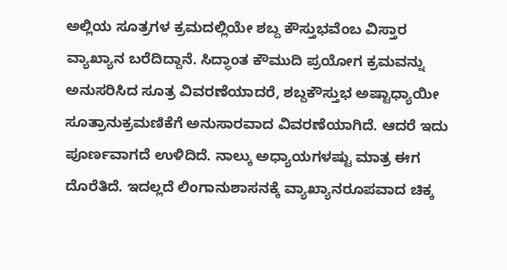ಅಲ್ಲಿಯ ಸೂತ್ರಗಳ ಕ್ರಮದಲ್ಲಿಯೇ ಶಬ್ದ ಕೌಸ್ತುಭವೆಂಬ ವಿಸ್ತಾರ ವ್ಯಾಖ್ಯಾನ ಬರೆದಿದ್ದಾನೆ. ಸಿದ್ಧಾಂತ ಕೌಮುದಿ ಪ್ರಯೋಗ ಕ್ರಮವನ್ನು ಅನುಸರಿಸಿದ ಸೂತ್ರ ವಿವರಣೆಯಾದರೆ, ಶಬ್ದಕೌಸ್ತುಭ ಅಷ್ಟಾಧ್ಯಾಯೀ ಸೂತ್ರಾನುಕ್ರಮಣಿಕೆಗೆ ಅನುಸಾರವಾದ ವಿವರಣೆಯಾಗಿದೆ. ಆದರೆ ಇದು ಪೂರ್ಣವಾಗದೆ ಉಳಿದಿದೆ. ನಾಲ್ಕು ಅಧ್ಯಾಯಗಳಷ್ಟು ಮಾತ್ರ ಈಗ ದೊರೆತಿದೆ. ಇದಲ್ಲದೆ ಲಿಂಗಾನುಶಾಸನಕ್ಕೆ ವ್ಯಾಖ್ಯಾನರೂಪವಾದ ಚಿಕ್ಕ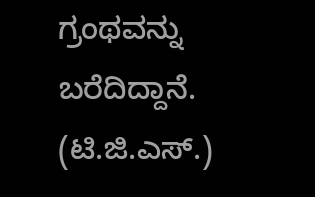ಗ್ರಂಥವನ್ನು ಬರೆದಿದ್ದಾನೆ.
(ಟಿ.ಜಿ.ಎಸ್.)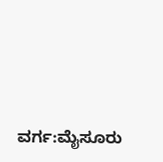ವರ್ಗ:ಮೈಸೂರು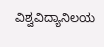ವಿಶ್ವವಿದ್ಯಾನಿಲಯ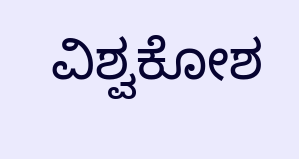ವಿಶ್ವಕೋಶ